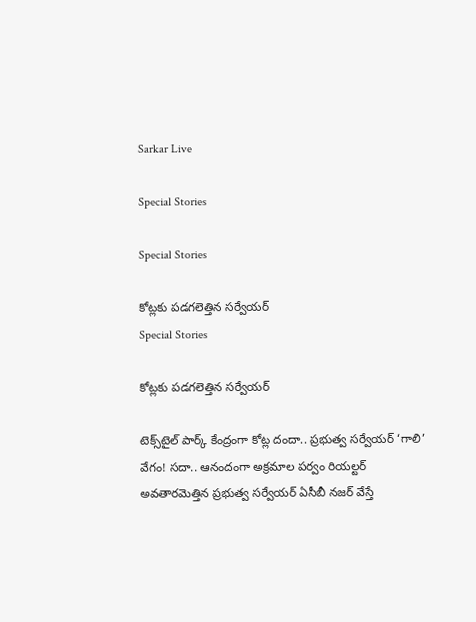Sarkar Live

Special Stories

Special Stories

కోట్లకు పడగలెత్తిన సర్వేయర్
Special Stories

కోట్లకు పడగలెత్తిన సర్వేయర్

టెక్స్‌టైల్ పార్క్ కేంద్రంగా కోట్ల దందా.. ప్రభుత్వ సర్వేయర్ ‘గాలి’ వేగం! సదా.. ఆనందంగా అక్రమాల పర్వం రియల్టర్ అవతారమెత్తిన ప్రభుత్వ సర్వేయర్ ఏసీబీ నజర్ వేస్తే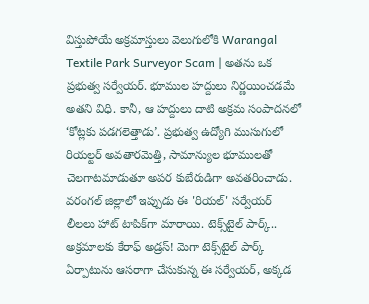విస్తుపోయే అక్రమాస్తులు వెలుగులోకి Warangal Textile Park Surveyor Scam | అతను ఒక ప్రభుత్వ సర్వేయర్. భూముల హద్దులు నిర్ణయించడమే అతని విధి. కానీ, ఆ హద్దులు దాటి అక్రమ సంపాదనలో ‘కోట్లకు పడగలెత్తాడు’. ప్రభుత్వ ఉద్యోగి ముసుగులో రియల్టర్ అవతారమెత్తి, సామాన్యుల భూములతో చెలగాటమాడుతూ అపర కుబేరుడిగా అవతరించాడు. వరంగల్ జిల్లాలో ఇప్పుడు ఈ 'రియల్' సర్వేయర్ లీలలు హాట్ టాపిక్‌గా మారాయి. టెక్స్‌టైల్ పార్క్.. అక్రమాలకు కేరాఫ్ అడ్రస్! మెగా టెక్స్‌టైల్ పార్క్ ఏర్పాటును ఆసరాగా చేసుకున్న ఈ సర్వేయర్, అక్కడ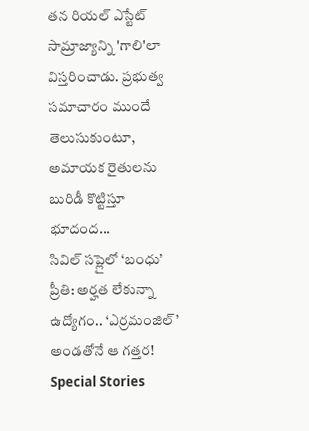తన రియల్ ఎస్టేట్ సామ్రాజ్యాన్ని 'గాలి'లా విస్తరించాడు. ప్రభుత్వ సమాచారం ముందే తెలుసుకుంటూ, అమాయక రైతులను బురిడీ కొట్టిస్తూ భూదంద...
సివిల్ సప్లైలో ‘బంధు’ ప్రీతి: అర్హత లేకున్నా ఉద్యోగం.. ‘ఎర్రమంజిల్’ అండతోనే ఆ గత్తర!
Special Stories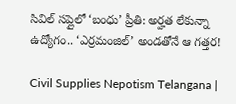సివిల్ సప్లైలో ‘బంధు’ ప్రీతి: అర్హత లేకున్నా ఉద్యోగం.. ‘ఎర్రమంజిల్’ అండతోనే ఆ గత్తర!

Civil Supplies Nepotism Telangana |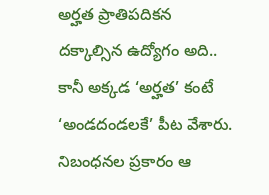అర్హత ప్రాతిపదికన దక్కాల్సిన ఉద్యోగం అది.. కానీ అక్కడ ‘అర్హత’ కంటే ‘అండదండలకే’ పీట వేశారు. నిబంధనల ప్రకారం ఆ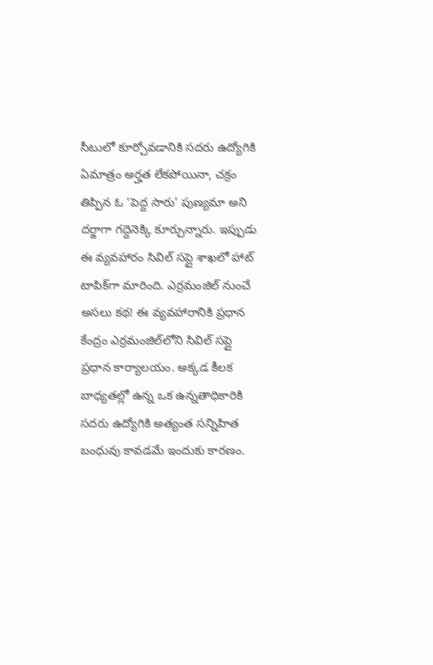సీటులో కూర్చోవడానికి సదరు ఉద్యోగికి ఏమాత్రం అర్హత లేకపోయినా, చక్రం తిప్పిన ఓ ‘పెద్ద సారు’ పుణ్యమా అని దర్జాగా గద్దెనెక్కి కూర్చున్నారు. ఇప్పుడు ఈ వ్యవహారం సివిల్ సప్లై శాఖలో హాట్ టాపిక్‌గా మారింది. ఎర్రమంజిల్ నుంచే అసలు కథ! ఈ వ్యవహారానికి ప్రధాన కేంద్రం ఎర్రమంజిల్‌లోని సివిల్ సప్లై ప్రధాన కార్యాలయం. అక్కడ కీలక బాధ్యతల్లో ఉన్న ఒక ఉన్నతాధికారికి సదరు ఉద్యోగికి అత్యంత సన్నిహిత బంధువు కావడమే ఇందుకు కారణం.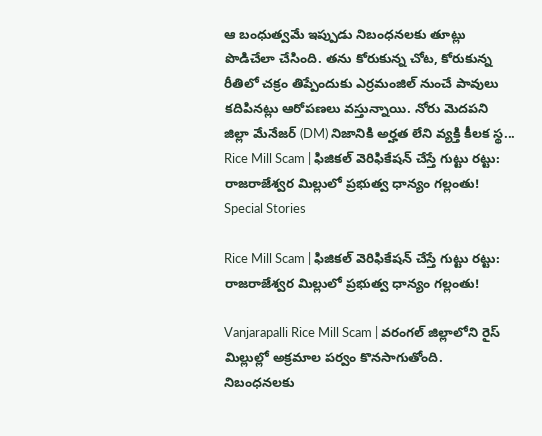ఆ బంధుత్వమే ఇప్పుడు నిబంధనలకు తూట్లు పొడిచేలా చేసింది. తను కోరుకున్న చోట, కోరుకున్న రీతిలో చక్రం తిప్పేందుకు ఎర్రమంజిల్ నుంచే పావులు కదిపినట్లు ఆరోపణలు వస్తున్నాయి. నోరు మెదపని జిల్లా మేనేజర్ (DM) నిజానికి అర్హత లేని వ్యక్తి కీలక స్థ...
Rice Mill Scam | ఫిజికల్ వెరిఫికేషన్ చేస్తే గుట్టు రట్టు: రాజరాజేశ్వర మిల్లులో ప్రభుత్వ ధాన్యం గల్లంతు!
Special Stories

Rice Mill Scam | ఫిజికల్ వెరిఫికేషన్ చేస్తే గుట్టు రట్టు: రాజరాజేశ్వర మిల్లులో ప్రభుత్వ ధాన్యం గల్లంతు!

Vanjarapalli Rice Mill Scam | వరంగల్ జిల్లాలోని రైస్ మిల్లుల్లో అక్రమాల పర్వం కొనసాగుతోంది. నిబంధనలకు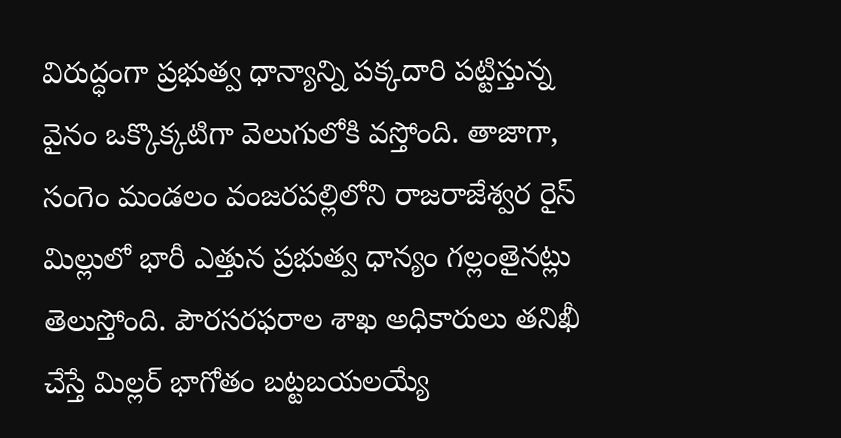విరుద్ధంగా ప్రభుత్వ ధాన్యాన్ని పక్కదారి పట్టిస్తున్న వైనం ఒక్కొక్కటిగా వెలుగులోకి వస్తోంది. తాజాగా, సంగెం మండలం వంజరపల్లిలోని రాజరాజేశ్వర రైస్ మిల్లులో భారీ ఎత్తున ప్రభుత్వ ధాన్యం గల్లంతైనట్లు తెలుస్తోంది. పౌరసరఫరాల శాఖ అధికారులు తనిఖీ చేస్తే మిల్లర్ భాగోతం బట్టబయలయ్యే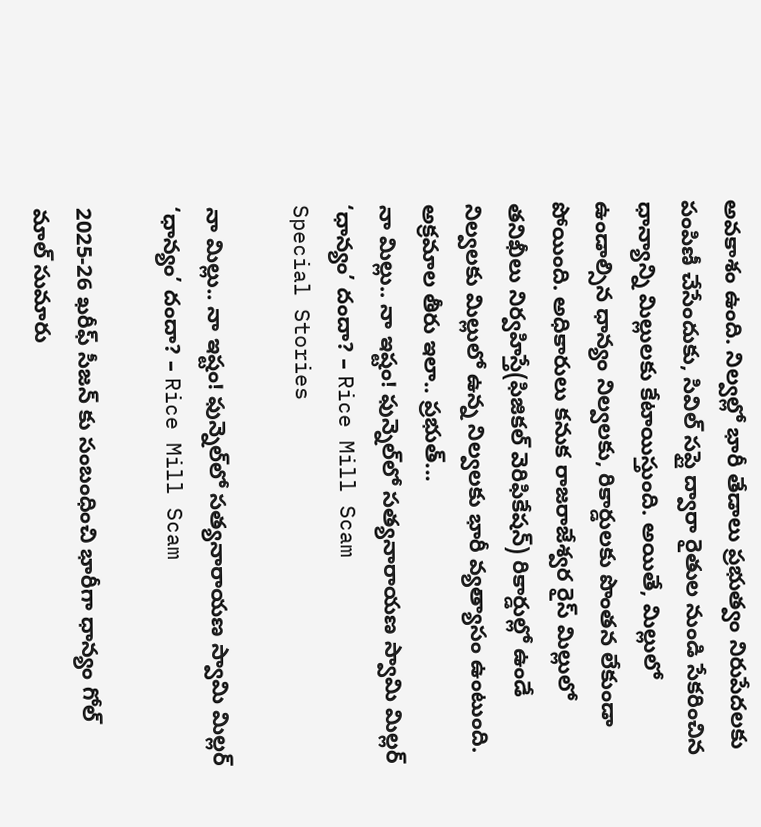అవకాశం ఉంది. నిల్వల్లో భారీ తేడాలు ప్రభుత్వం నిరుపేదలకు పంపిణీ చేసేందుకు, సివిల్ సప్లై ద్వారా రైతుల నుండి సేకరించిన ధాన్యాన్ని మిల్లులకు కేటాయిస్తుంది. అయితే, మిల్లులో ఉండాల్సిన ధాన్యం నిల్వలకు, రికార్డులకు పొంతన లేకుండా పోయింది. అధికారులు కనుక రాజరాజేశ్వర రైస్ మిల్లులో తనిఖీలు నిర్వహిస్తే(ఫిజికల్ వెరిఫికేషన్) రికార్డుల్లో ఉండే నిల్వలకు మిల్లులో ఉన్న నిల్వలకు భారీ వ్యత్యాసం ఉంటుంది. అక్రమాల తీరు ఇలా.. ప్రభుత్...
నా మిల్లు.. నా ఇష్టం! ఫున్నెల్‌లో సత్యనారాయణ స్వామి మిల్లర్ ‘ధాన్యం’ దందా? – Rice Mill Scam
Special Stories

నా మిల్లు.. నా ఇష్టం! ఫున్నెల్‌లో సత్యనారాయణ స్వామి మిల్లర్ ‘ధాన్యం’ దందా? – Rice Mill Scam

2025-26 ఖరీఫ్ సీజన్ కు సంబంధించి భారీగా ధాన్యం గోల్ మాల్ సుమారు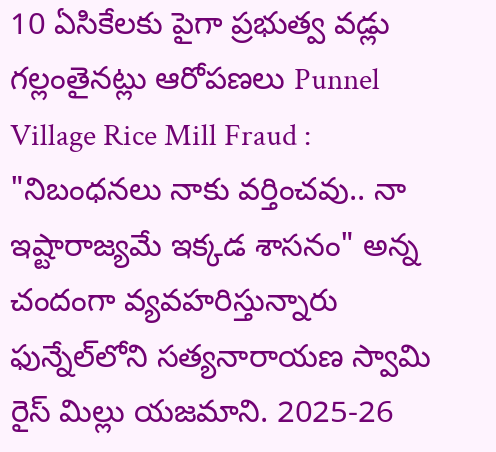10 ఏసికేలకు పైగా ప్రభుత్వ వడ్లు గల్లంతైనట్లు ఆరోపణలు Punnel Village Rice Mill Fraud : "నిబంధనలు నాకు వర్తించవు.. నా ఇష్టారాజ్యమే ఇక్కడ శాసనం" అన్న చందంగా వ్యవహరిస్తున్నారు ఫున్నేల్‌లోని సత్యనారాయణ స్వామి రైస్ మిల్లు యజమాని. 2025-26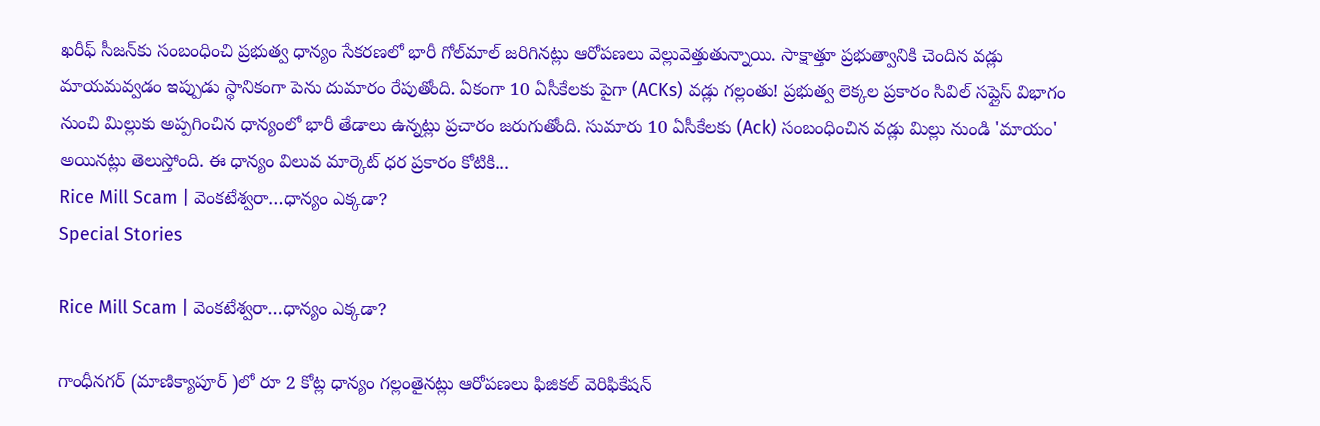ఖరీఫ్ సీజన్‌కు సంబంధించి ప్రభుత్వ ధాన్యం సేకరణలో భారీ గోల్‌మాల్ జరిగినట్లు ఆరోపణలు వెల్లువెత్తుతున్నాయి. సాక్షాత్తూ ప్రభుత్వానికి చెందిన వడ్లు మాయమవ్వడం ఇప్పుడు స్థానికంగా పెను దుమారం రేపుతోంది. ఏకంగా 10 ఏసీకేలకు పైగా (ACKs) వడ్లు గల్లంతు! ప్రభుత్వ లెక్కల ప్రకారం సివిల్ సప్లైస్ విభాగం నుంచి మిల్లుకు అప్పగించిన ధాన్యంలో భారీ తేడాలు ఉన్నట్లు ప్రచారం జరుగుతోంది. సుమారు 10 ఏసీకేలకు (Ack) సంబంధించిన వడ్లు మిల్లు నుండి 'మాయం' అయినట్లు తెలుస్తోంది. ఈ ధాన్యం విలువ మార్కెట్ ధర ప్రకారం కోటికి...
Rice Mill Scam | వెంకటేశ్వరా…ధాన్యం ఎక్కడా?
Special Stories

Rice Mill Scam | వెంకటేశ్వరా…ధాన్యం ఎక్కడా?

గాంధీనగర్ (మాణిక్యాపూర్ )లో రూ 2 కోట్ల ధాన్యం గల్లంతైనట్లు ఆరోపణలు ఫిజికల్ వెరిఫికేషన్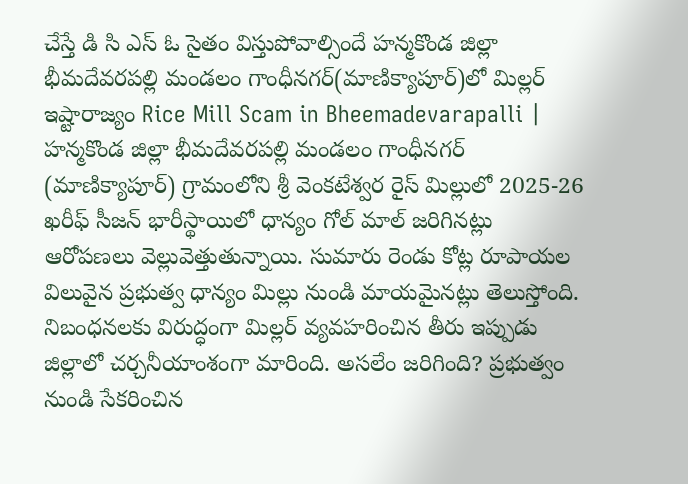చేస్తే డి సి ఎస్ ఓ సైతం విస్తుపోవాల్సిందే హన్మకొండ జిల్లా భీమదేవరపల్లి మండలం గాంధీనగర్(మాణిక్యాపూర్)లో మిల్లర్ ఇష్టారాజ్యం Rice Mill Scam in Bheemadevarapalli | హన్మకొండ జిల్లా భీమదేవరపల్లి మండలం గాంధీనగర్ (మాణిక్యాపూర్) గ్రామంలోని శ్రీ వెంకటేశ్వర రైస్ మిల్లులో 2025-26 ఖరీఫ్ సీజన్ భారీస్థాయిలో ధాన్యం గోల్ మాల్ జరిగినట్లు ఆరోపణలు వెల్లువెత్తుతున్నాయి. సుమారు రెండు కోట్ల రూపాయల విలువైన ప్రభుత్వ ధాన్యం మిల్లు నుండి మాయమైనట్లు తెలుస్తోంది. నిబంధనలకు విరుద్ధంగా మిల్లర్ వ్యవహరించిన తీరు ఇప్పుడు జిల్లాలో చర్చనీయాంశంగా మారింది. అసలేం జరిగింది? ప్రభుత్వం నుండి సేకరించిన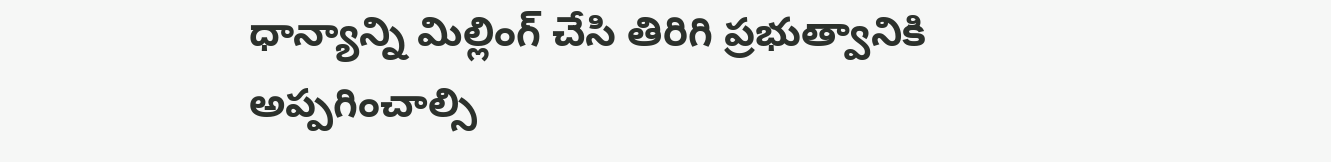ధాన్యాన్ని మిల్లింగ్ చేసి తిరిగి ప్రభుత్వానికి అప్పగించాల్సి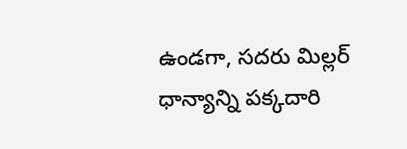ఉండగా, సదరు మిల్లర్ ధాన్యాన్ని పక్కదారి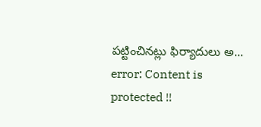పట్టించినట్లు ఫిర్యాదులు అ...
error: Content is protected !!